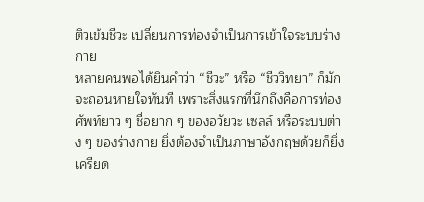ติวเข้มชีวะ เปลี่ยนการท่องจำเป็นการเข้าใจระบบร่างกาย
หลายคนพอได้ยินคำว่า “ชีวะ” หรือ “ชีววิทยา” ก็มักจะถอนหายใจทันที เพราะสิ่งแรกที่นึกถึงคือการท่องศัพท์ยาว ๆ ชื่อยาก ๆ ของอวัยวะ เซลล์ หรือระบบต่าง ๆ ของร่างกาย ยิ่งต้องจำเป็นภาษาอังกฤษด้วยก็ยิ่งเครียด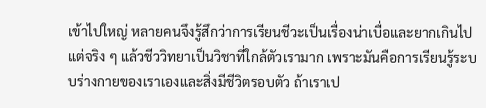เข้าไปใหญ่ หลายคนจึงรู้สึกว่าการเรียนชีวะเป็นเรื่องน่าเบื่อและยากเกินไป แต่จริง ๆ แล้วชีววิทยาเป็นวิชาที่ใกล้ตัวเรามาก เพราะมันคือการเรียนรู้ระบบร่างกายของเราเองและสิ่งมีชีวิตรอบตัว ถ้าเราเป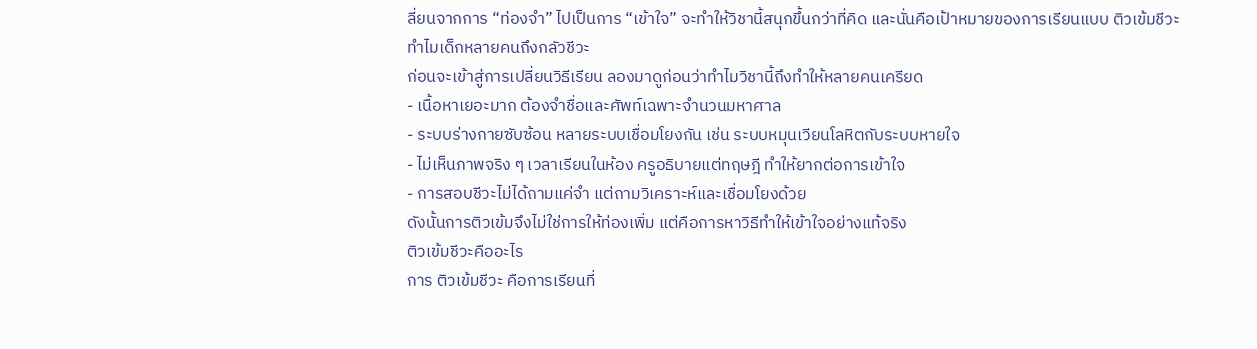ลี่ยนจากการ “ท่องจำ” ไปเป็นการ “เข้าใจ” จะทำให้วิชานี้สนุกขึ้นกว่าที่คิด และนั่นคือเป้าหมายของการเรียนแบบ ติวเข้มชีวะ
ทำไมเด็กหลายคนถึงกลัวชีวะ
ก่อนจะเข้าสู่การเปลี่ยนวิธีเรียน ลองมาดูก่อนว่าทำไมวิชานี้ถึงทำให้หลายคนเครียด
- เนื้อหาเยอะมาก ต้องจำชื่อและศัพท์เฉพาะจำนวนมหาศาล
- ระบบร่างกายซับซ้อน หลายระบบเชื่อมโยงกัน เช่น ระบบหมุนเวียนโลหิตกับระบบหายใจ
- ไม่เห็นภาพจริง ๆ เวลาเรียนในห้อง ครูอธิบายแต่ทฤษฎี ทำให้ยากต่อการเข้าใจ
- การสอบชีวะไม่ได้ถามแค่จำ แต่ถามวิเคราะห์และเชื่อมโยงด้วย
ดังนั้นการติวเข้มจึงไม่ใช่การให้ท่องเพิ่ม แต่คือการหาวิธีทำให้เข้าใจอย่างแท้จริง
ติวเข้มชีวะคืออะไร
การ ติวเข้มชีวะ คือการเรียนที่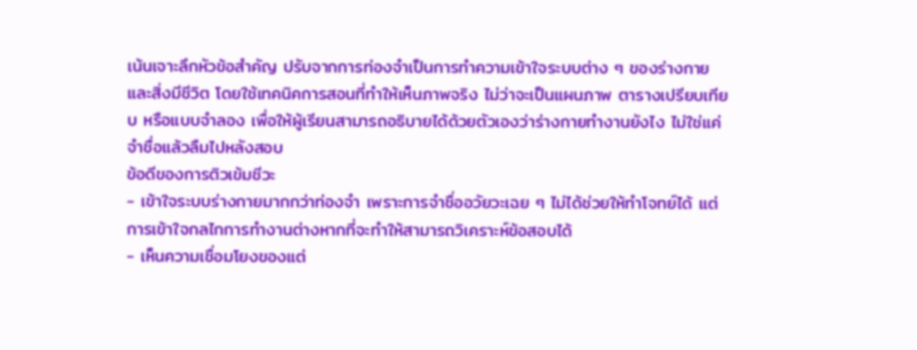เน้นเจาะลึกหัวข้อสำคัญ ปรับจากการท่องจำเป็นการทำความเข้าใจระบบต่าง ๆ ของร่างกายและสิ่งมีชีวิต โดยใช้เทคนิคการสอนที่ทำให้เห็นภาพจริง ไม่ว่าจะเป็นแผนภาพ ตารางเปรียบเทียบ หรือแบบจำลอง เพื่อให้ผู้เรียนสามารถอธิบายได้ด้วยตัวเองว่าร่างกายทำงานยังไง ไม่ใช่แค่จำชื่อแล้วลืมไปหลังสอบ
ข้อดีของการติวเข้มชีวะ
- เข้าใจระบบร่างกายมากกว่าท่องจำ เพราะการจำชื่ออวัยวะเฉย ๆ ไม่ได้ช่วยให้ทำโจทย์ได้ แต่การเข้าใจกลไกการทำงานต่างหากที่จะทำให้สามารถวิเคราะห์ข้อสอบได้
- เห็นความเชื่อมโยงของแต่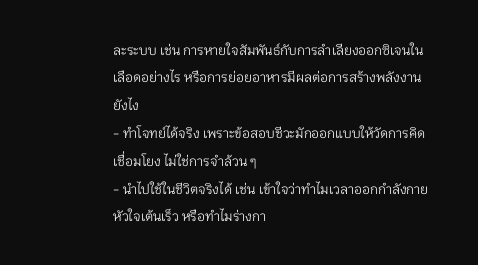ละระบบ เช่น การหายใจสัมพันธ์กับการลำเลียงออกซิเจนในเลือดอย่างไร หรือการย่อยอาหารมีผลต่อการสร้างพลังงานยังไง
- ทำโจทย์ได้จริง เพราะข้อสอบชีวะมักออกแบบให้วัดการคิดเชื่อมโยง ไม่ใช่การจำล้วน ๆ
- นำไปใช้ในชีวิตจริงได้ เช่น เข้าใจว่าทำไมเวลาออกกำลังกายหัวใจเต้นเร็ว หรือทำไมร่างกา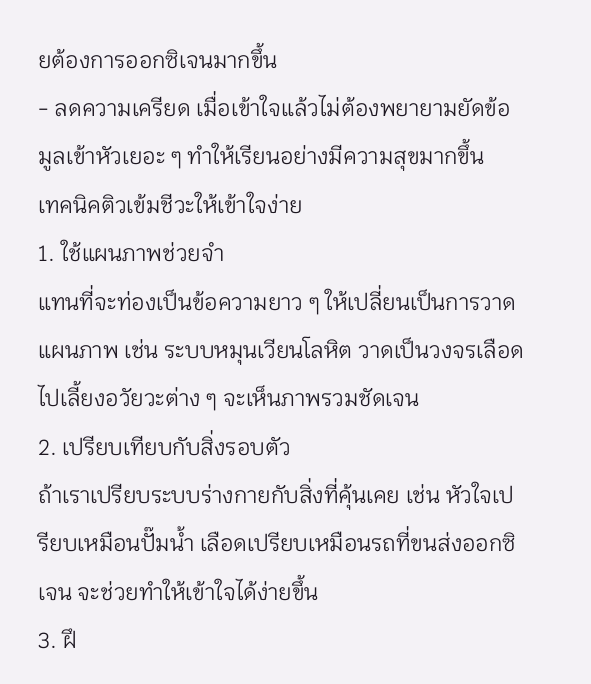ยต้องการออกซิเจนมากขึ้น
- ลดความเครียด เมื่อเข้าใจแล้วไม่ต้องพยายามยัดข้อมูลเข้าหัวเยอะ ๆ ทำให้เรียนอย่างมีความสุขมากขึ้น
เทคนิคติวเข้มชีวะให้เข้าใจง่าย
1. ใช้แผนภาพช่วยจำ
แทนที่จะท่องเป็นข้อความยาว ๆ ให้เปลี่ยนเป็นการวาดแผนภาพ เช่น ระบบหมุนเวียนโลหิต วาดเป็นวงจรเลือดไปเลี้ยงอวัยวะต่าง ๆ จะเห็นภาพรวมชัดเจน
2. เปรียบเทียบกับสิ่งรอบตัว
ถ้าเราเปรียบระบบร่างกายกับสิ่งที่คุ้นเคย เช่น หัวใจเปรียบเหมือนปั๊มน้ำ เลือดเปรียบเหมือนรถที่ขนส่งออกซิเจน จะช่วยทำให้เข้าใจได้ง่ายขึ้น
3. ฝึ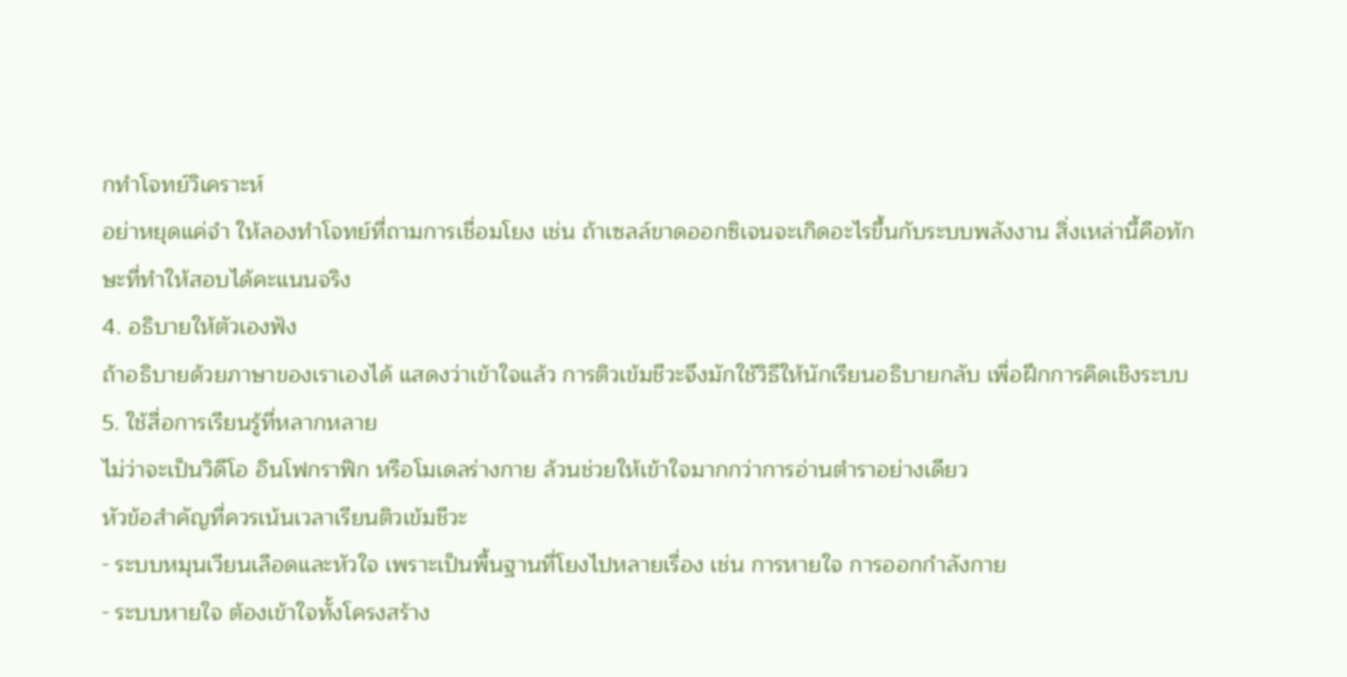กทำโจทย์วิเคราะห์
อย่าหยุดแค่จำ ให้ลองทำโจทย์ที่ถามการเชื่อมโยง เช่น ถ้าเซลล์ขาดออกซิเจนจะเกิดอะไรขึ้นกับระบบพลังงาน สิ่งเหล่านี้คือทักษะที่ทำให้สอบได้คะแนนจริง
4. อธิบายให้ตัวเองฟัง
ถ้าอธิบายด้วยภาษาของเราเองได้ แสดงว่าเข้าใจแล้ว การติวเข้มชีวะจึงมักใช้วิธีให้นักเรียนอธิบายกลับ เพื่อฝึกการคิดเชิงระบบ
5. ใช้สื่อการเรียนรู้ที่หลากหลาย
ไม่ว่าจะเป็นวิดีโอ อินโฟกราฟิก หรือโมเดลร่างกาย ล้วนช่วยให้เข้าใจมากกว่าการอ่านตำราอย่างเดียว
หัวข้อสำคัญที่ควรเน้นเวลาเรียนติวเข้มชีวะ
- ระบบหมุนเวียนเลือดและหัวใจ เพราะเป็นพื้นฐานที่โยงไปหลายเรื่อง เช่น การหายใจ การออกกำลังกาย
- ระบบหายใจ ต้องเข้าใจทั้งโครงสร้าง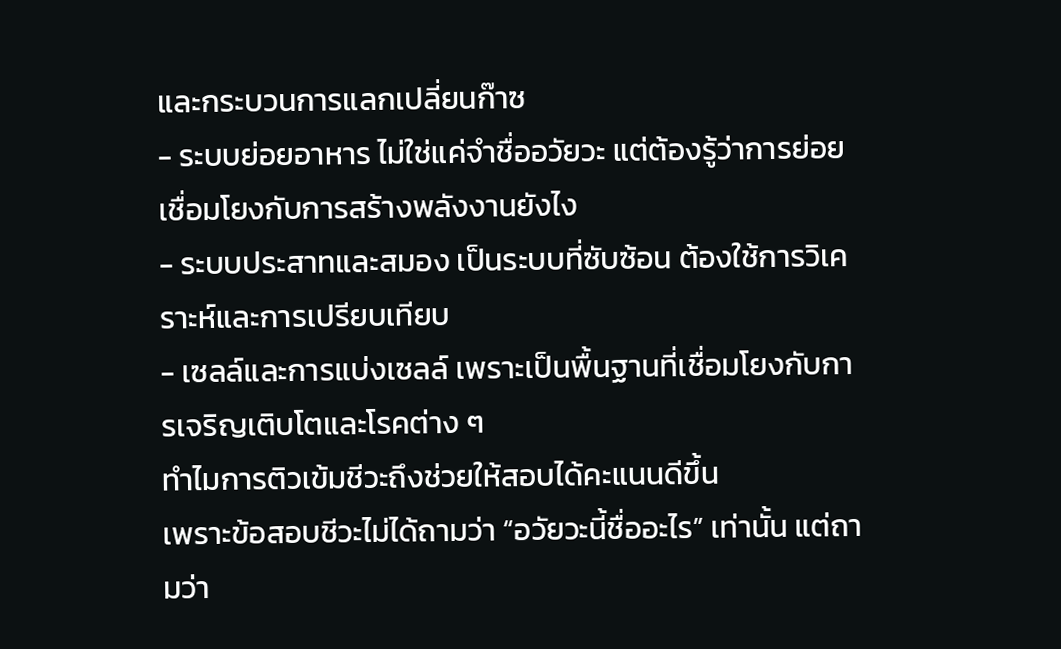และกระบวนการแลกเปลี่ยนก๊าซ
- ระบบย่อยอาหาร ไม่ใช่แค่จำชื่ออวัยวะ แต่ต้องรู้ว่าการย่อยเชื่อมโยงกับการสร้างพลังงานยังไง
- ระบบประสาทและสมอง เป็นระบบที่ซับซ้อน ต้องใช้การวิเคราะห์และการเปรียบเทียบ
- เซลล์และการแบ่งเซลล์ เพราะเป็นพื้นฐานที่เชื่อมโยงกับการเจริญเติบโตและโรคต่าง ๆ
ทำไมการติวเข้มชีวะถึงช่วยให้สอบได้คะแนนดีขึ้น
เพราะข้อสอบชีวะไม่ได้ถามว่า “อวัยวะนี้ชื่ออะไร” เท่านั้น แต่ถามว่า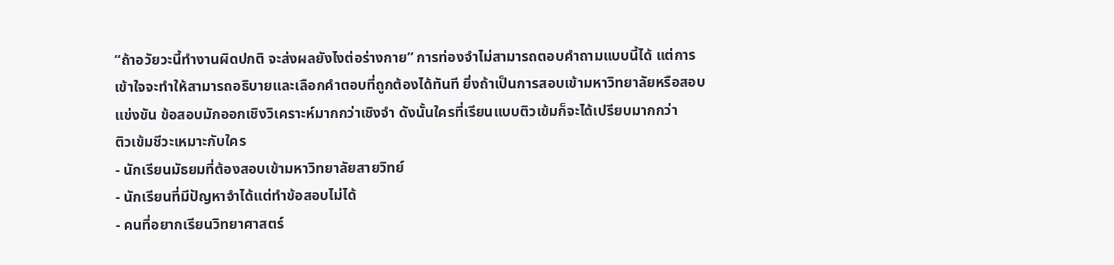“ถ้าอวัยวะนี้ทำงานผิดปกติ จะส่งผลยังไงต่อร่างกาย” การท่องจำไม่สามารถตอบคำถามแบบนี้ได้ แต่การเข้าใจจะทำให้สามารถอธิบายและเลือกคำตอบที่ถูกต้องได้ทันที ยิ่งถ้าเป็นการสอบเข้ามหาวิทยาลัยหรือสอบแข่งขัน ข้อสอบมักออกเชิงวิเคราะห์มากกว่าเชิงจำ ดังนั้นใครที่เรียนแบบติวเข้มก็จะได้เปรียบมากกว่า
ติวเข้มชีวะเหมาะกับใคร
- นักเรียนมัธยมที่ต้องสอบเข้ามหาวิทยาลัยสายวิทย์
- นักเรียนที่มีปัญหาจำได้แต่ทำข้อสอบไม่ได้
- คนที่อยากเรียนวิทยาศาสตร์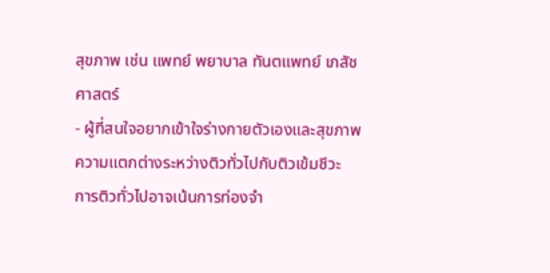สุขภาพ เช่น แพทย์ พยาบาล ทันตแพทย์ เภสัชศาสตร์
- ผู้ที่สนใจอยากเข้าใจร่างกายตัวเองและสุขภาพ
ความแตกต่างระหว่างติวทั่วไปกับติวเข้มชีวะ
การติวทั่วไปอาจเน้นการท่องจำ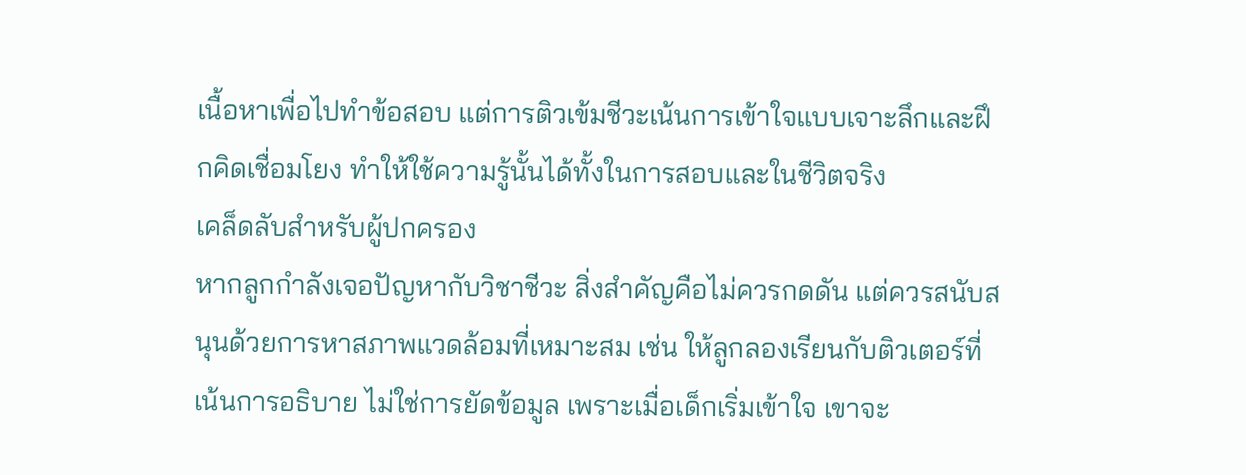เนื้อหาเพื่อไปทำข้อสอบ แต่การติวเข้มชีวะเน้นการเข้าใจแบบเจาะลึกและฝึกคิดเชื่อมโยง ทำให้ใช้ความรู้นั้นได้ทั้งในการสอบและในชีวิตจริง
เคล็ดลับสำหรับผู้ปกครอง
หากลูกกำลังเจอปัญหากับวิชาชีวะ สิ่งสำคัญคือไม่ควรกดดัน แต่ควรสนับสนุนด้วยการหาสภาพแวดล้อมที่เหมาะสม เช่น ให้ลูกลองเรียนกับติวเตอร์ที่เน้นการอธิบาย ไม่ใช่การยัดข้อมูล เพราะเมื่อเด็กเริ่มเข้าใจ เขาจะ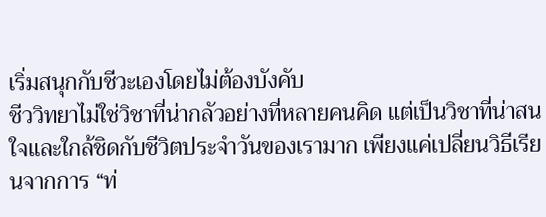เริ่มสนุกกับชีวะเองโดยไม่ต้องบังคับ
ชีววิทยาไม่ใช่วิชาที่น่ากลัวอย่างที่หลายคนคิด แต่เป็นวิชาที่น่าสนใจและใกล้ชิดกับชีวิตประจำวันของเรามาก เพียงแค่เปลี่ยนวิธีเรียนจากการ “ท่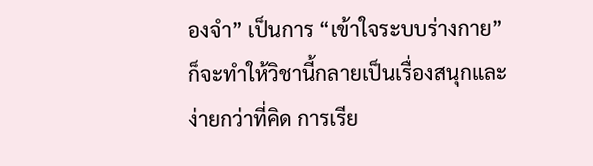องจำ” เป็นการ “เข้าใจระบบร่างกาย” ก็จะทำให้วิชานี้กลายเป็นเรื่องสนุกและง่ายกว่าที่คิด การเรีย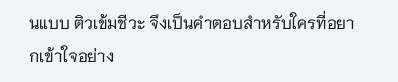นแบบ ติวเข้มชีวะ จึงเป็นคำตอบสำหรับใครที่อยากเข้าใจอย่าง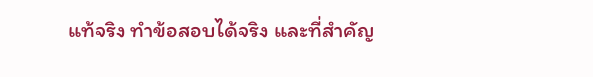แท้จริง ทำข้อสอบได้จริง และที่สำคัญ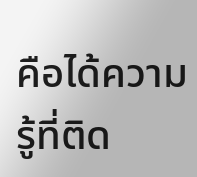คือได้ความรู้ที่ติด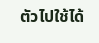ตัวไปใช้ได้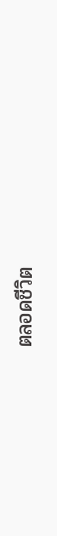ตลอดชีวิต